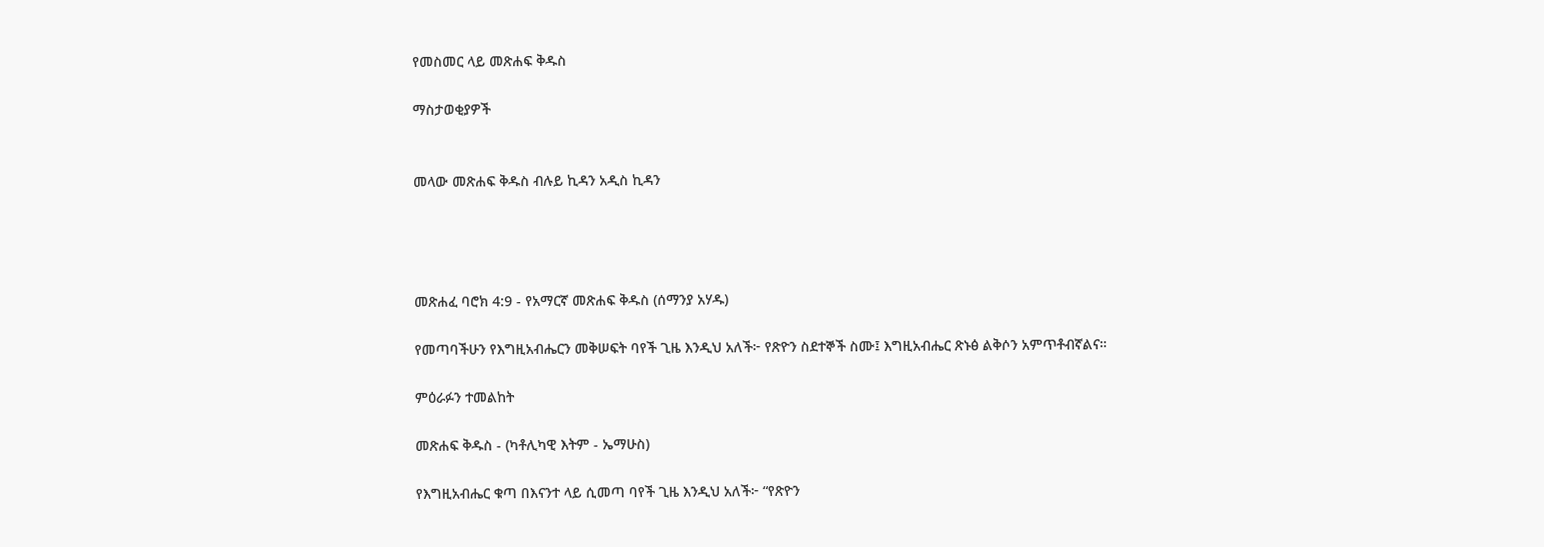የመስመር ላይ መጽሐፍ ቅዱስ

ማስታወቂያዎች


መላው መጽሐፍ ቅዱስ ብሉይ ኪዳን አዲስ ኪዳን




መጽሐፈ ባሮክ 4:9 - የአማርኛ መጽሐፍ ቅዱስ (ሰማንያ አሃዱ)

የመጣባችሁን የእግዚአብሔርን መቅሠፍት ባየች ጊዜ እንዲህ አለች፦ የጽዮን ስደተኞች ስሙ፤ እግዚአብሔር ጽኑፅ ልቅሶን አምጥቶብኛልና።

ምዕራፉን ተመልከት

መጽሐፍ ቅዱስ - (ካቶሊካዊ እትም - ኤማሁስ)

የእግዚአብሔር ቁጣ በእናንተ ላይ ሲመጣ ባየች ጊዜ እንዲህ አለች፦ “የጽዮን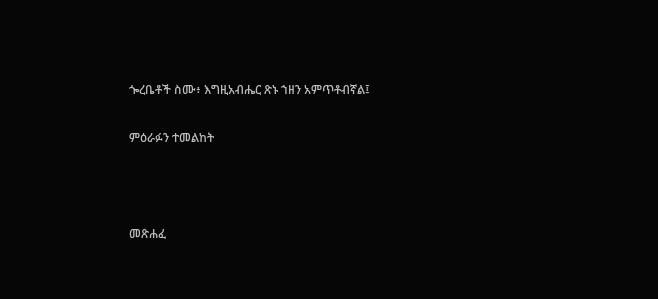ጐረቤቶች ስሙ፥ እግዚአብሔር ጽኑ ኀዘን አምጥቶብኛል፤

ምዕራፉን ተመልከት



መጽሐፈ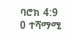ባሮክ 4:9
0 ተሻማሚ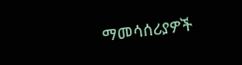ማመሳሰሪያዎች